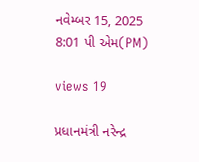નવેમ્બર 15, 2025 8:01 પી એમ(PM)

views 19

પ્રધાનમંત્રી નરેન્દ્ર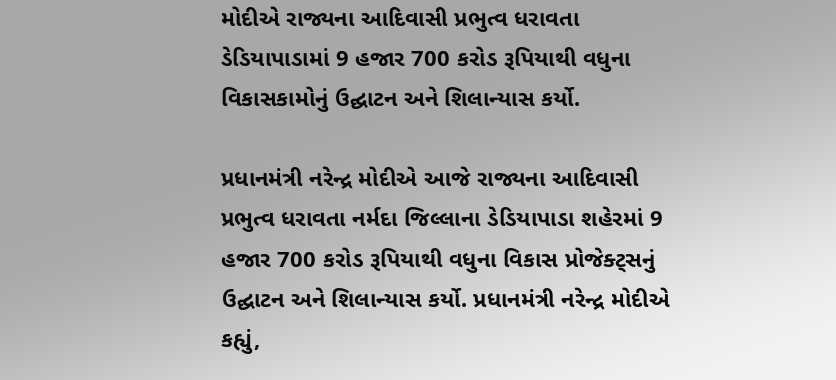મોદીએ રાજ્યના આદિવાસી પ્રભુત્વ ધરાવતા ડેડિયાપાડામાં 9 હજાર 700 કરોડ રૂપિયાથી વધુના વિકાસકામોનું ઉદ્ઘાટન અને શિલાન્યાસ કર્યો.

પ્રધાનમંત્રી નરેન્દ્ર મોદીએ આજે રાજ્યના આદિવાસી પ્રભુત્વ ધરાવતા નર્મદા જિલ્લાના ડેડિયાપાડા શહેરમાં 9 હજાર 700 કરોડ રૂપિયાથી વધુના વિકાસ પ્રોજેક્ટ્સનું ઉદ્ઘાટન અને શિલાન્યાસ કર્યો. પ્રધાનમંત્રી નરેન્દ્ર મોદીએ કહ્યું,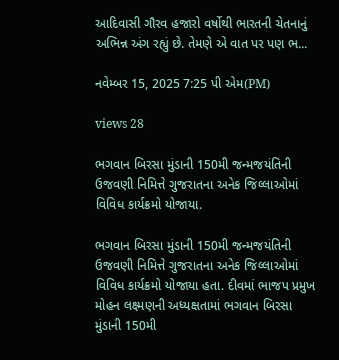આદિવાસી ગૌરવ હજારો વર્ષોથી ભારતની ચેતનાનું અભિન્ન અંગ રહ્યું છે. તેમણે એ વાત પર પણ ભ...

નવેમ્બર 15, 2025 7:25 પી એમ(PM)

views 28

ભગવાન બિરસા મુંડાની 150મી જન્મજયંતિની ઉજવણી નિમિત્તે ગુજરાતના અનેક જિલ્લાઓમાં વિવિધ કાર્યક્રમો યોજાયા.

ભગવાન બિરસા મુંડાની 150મી જન્મજયંતિની ઉજવણી નિમિત્તે ગુજરાતના અનેક જિલ્લાઓમાં વિવિધ કાર્યક્રમો યોજાયા હતા. દીવમાં ભાજપ પ્રમુખ મોહન લક્ષ્મણની અધ્યક્ષતામાં ભગવાન બિરસા મુંડાની 150મી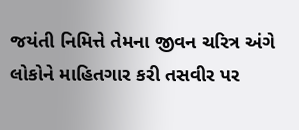જયંતી નિમિત્તે તેમના જીવન ચરિત્ર અંગે લોકોને માહિતગાર કરી તસવીર પર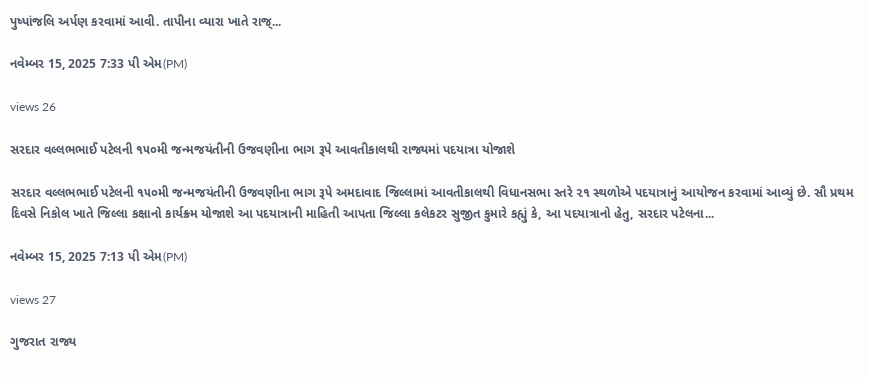પુષ્પાંજલિ અર્પણ કરવામાં આવી. તાપીના વ્યારા ખાતે રાજ્...

નવેમ્બર 15, 2025 7:33 પી એમ(PM)

views 26

સરદાર વલ્લભભાઈ પટેલની ૧૫૦મી જન્મજયંતીની ઉજવણીના ભાગ રૂપે આવતીકાલથી રાજ્યમાં પદયાત્રા યોજાશે

સરદાર વલ્લભભાઈ પટેલની ૧૫૦મી જન્મજયંતીની ઉજવણીના ભાગ રૂપે અમદાવાદ જિલ્લામાં આવતીકાલથી વિધાનસભા સ્તરે ૨૧ સ્થળોએ પદયાત્રાનું આયોજન કરવામાં આવ્યું છે. સૌ પ્રથમ દિવસે નિકોલ ખાતે જિલ્લા કક્ષાનો કાર્યક્ર્મ યોજાશે આ પદયાત્રાની માહિતી આપતા જિલ્લા કલેકટર સુજીત કુમારે કહ્યું કે, આ પદયાત્રાનો હેતુ, સરદાર પટેલના...

નવેમ્બર 15, 2025 7:13 પી એમ(PM)

views 27

ગુજરાત રાજ્ય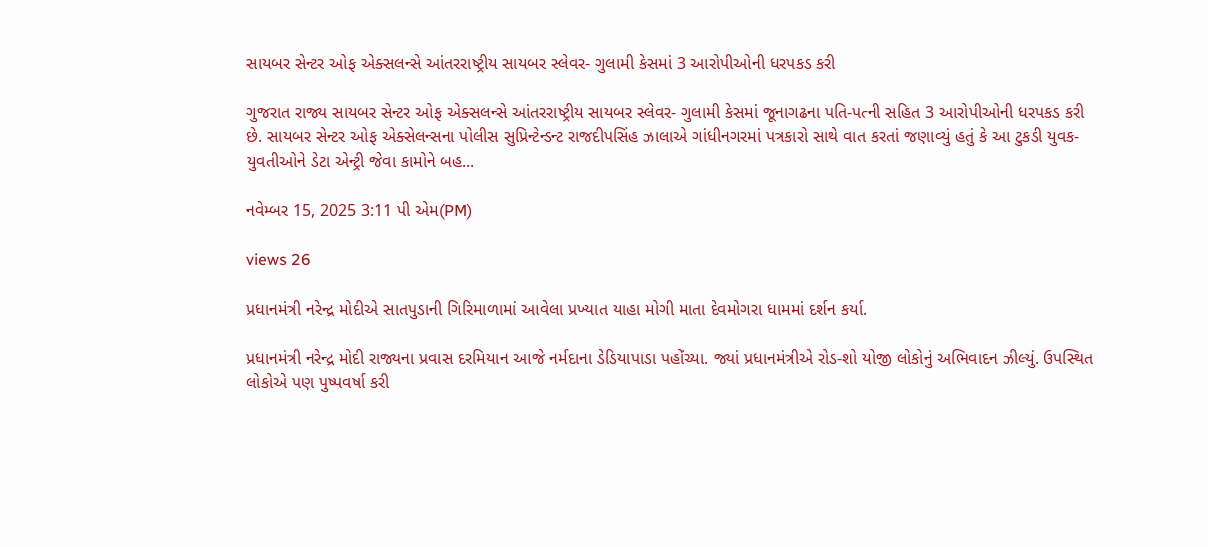સાયબર સેન્ટર ઓફ એક્સલન્સે આંતરરાષ્ટ્રીય સાયબર સ્લેવર- ગુલામી કેસમાં 3 આરોપીઓની ધરપકડ કરી

ગુજરાત રાજ્ય સાયબર સેન્ટર ઓફ એક્સલન્સે આંતરરાષ્ટ્રીય સાયબર સ્લેવર- ગુલામી કેસમાં જૂનાગઢના પતિ-પત્ની સહિત 3 આરોપીઓની ધરપકડ કરી છે. સાયબર સેન્ટર ઓફ એક્સેલન્સના પોલીસ સુપ્રિન્ટેન્ડન્ટ રાજદીપસિંહ ઝાલાએ ગાંધીનગરમાં પત્રકારો સાથે વાત કરતાં જણાવ્યું હતું કે આ ટુકડી યુવક-યુવતીઓને ડેટા એન્ટ્રી જેવા કામોને બહ...

નવેમ્બર 15, 2025 3:11 પી એમ(PM)

views 26

પ્રધાનમંત્રી નરેન્દ્ર મોદીએ સાતપુડાની ગિરિમાળામાં આવેલા પ્રખ્યાત યાહા મોગી માતા દેવમોગરા ધામમાં દર્શન કર્યા.

પ્રધાનમંત્રી નરેન્દ્ર મોદી રાજ્યના પ્રવાસ દરમિયાન આજે નર્મદાના ડેડિયાપાડા પહોંચ્યા. જ્યાં પ્રધાનમંત્રીએ રોડ-શો યોજી લોકોનું અભિવાદન ઝીલ્યું. ઉપસ્થિત લોકોએ પણ પુષ્પવર્ષા કરી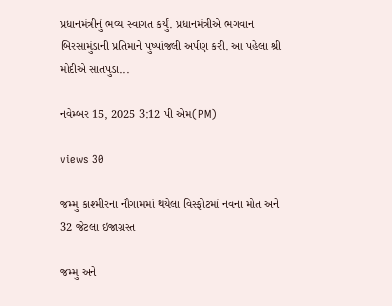પ્રધાનમંત્રીનું ભવ્ય સ્વાગત કર્યું. પ્રધાનમંત્રીએ ભગવાન બિરસામુંડાની પ્રતિમાને પુષ્પાંજલી અર્પણ કરી. આ પહેલા શ્રી મોદીએ સાતપુડા...

નવેમ્બર 15, 2025 3:12 પી એમ(PM)

views 30

જમ્મુ કાશ્મીરના નૌગામમાં થયેલા વિસ્ફોટમાં નવના મોત અને 32 જેટલા ઇજાગ્રસ્ત

જમ્મુ અને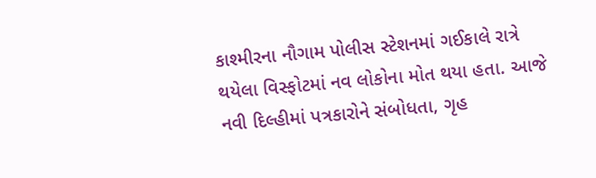કાશ્મીરના નૌગામ પોલીસ સ્ટેશનમાં ગઈકાલે રાત્રે થયેલા વિસ્ફોટમાં નવ લોકોના મોત થયા હતા. આજે નવી દિલ્હીમાં પત્રકારોને સંબોધતા, ગૃહ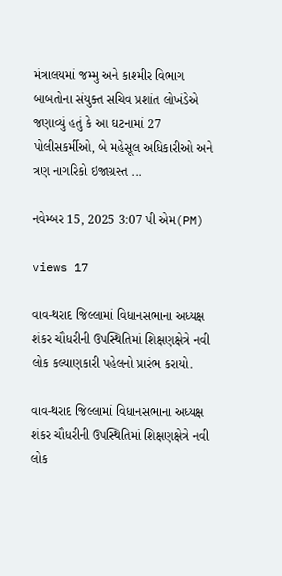મંત્રાલયમાં જમ્મુ અને કાશ્મીર વિભાગ બાબતોના સંયુક્ત સચિવ પ્રશાંત લોખંડેએ જણાવ્યું હતું કે આ ઘટનામાં 27 પોલીસકર્મીઓ, બે મહેસૂલ અધિકારીઓ અને ત્રણ નાગરિકો ઇજાગ્રસ્ત ...

નવેમ્બર 15, 2025 3:07 પી એમ(PM)

views 17

વાવ-થરાદ જિલ્લામાં વિધાનસભાના અધ્યક્ષ શંકર ચૌધરીની ઉપસ્થિતિમાં શિક્ષણક્ષેત્રે નવી લોક કલ્યાણકારી પહેલનો પ્રારંભ કરાયો.

વાવ-થરાદ જિલ્લામાં વિધાનસભાના અધ્યક્ષ શંકર ચૌધરીની ઉપસ્થિતિમાં શિક્ષણક્ષેત્રે નવી લોક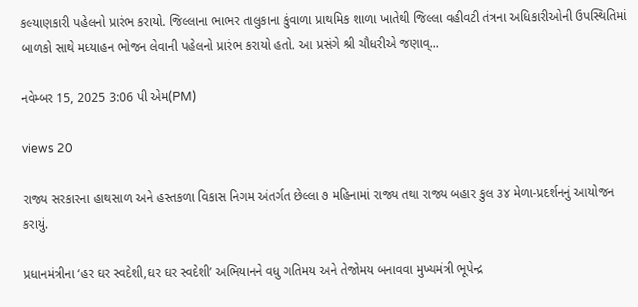કલ્યાણકારી પહેલનો પ્રારંભ કરાયો. જિલ્લાના ભાભર તાલુકાના કુંવાળા પ્રાથમિક શાળા ખાતેથી જિલ્લા વહીવટી તંત્રના અધિકારીઓની ઉપસ્થિતિમાં બાળકો સાથે મધ્યાહન ભોજન લેવાની પહેલનો પ્રારંભ કરાયો હતો. આ પ્રસંગે શ્રી ચૌધરીએ જણાવ્...

નવેમ્બર 15, 2025 3:06 પી એમ(PM)

views 20

રાજ્ય સરકારના હાથસાળ અને હસ્તકળા વિકાસ નિગમ અંતર્ગત છેલ્લા ૭ મહિનામાં રાજ્ય તથા રાજ્ય બહાર કુલ ૩૪ મેળા-પ્રદર્શનનું આયોજન કરાયું.

પ્રધાનમંત્રીના ‘હર ઘર સ્વદેશી,ઘર ઘર સ્વદેશી’ અભિયાનને વધુ ગતિમય અને તેજોમય બનાવવા મુખ્યમંત્રી ભૂપેન્દ્ર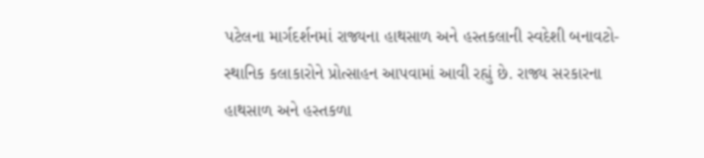પટેલના માર્ગદર્શનમાં રાજ્યના હાથસાળ અને હસ્તકલાની સ્વદેશી બનાવટો-સ્થાનિક કલાકારોને પ્રોત્સાહન આપવામાં આવી રહ્યું છે. રાજ્ય સરકારના હાથસાળ અને હસ્તકળા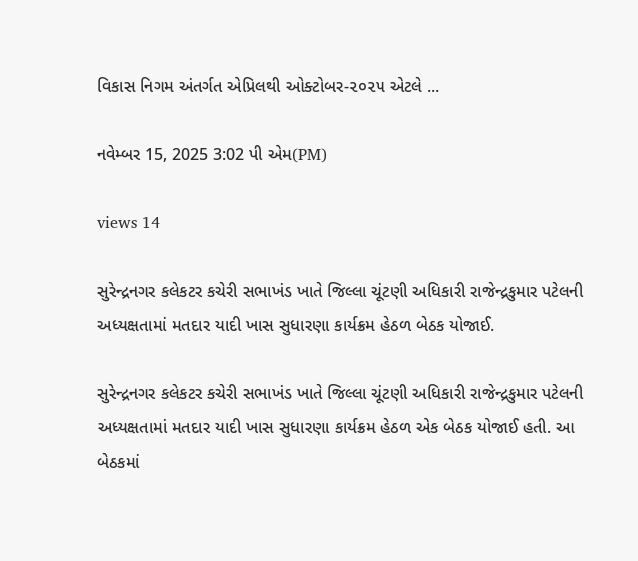વિકાસ નિગમ અંતર્ગત એપ્રિલથી ઓક્ટોબર-૨૦૨૫ એટલે ...

નવેમ્બર 15, 2025 3:02 પી એમ(PM)

views 14

સુરેન્દ્રનગર કલેકટર કચેરી સભાખંડ ખાતે જિલ્લા ચૂંટણી અધિકારી રાજેન્દ્રકુમાર પટેલની અધ્યક્ષતામાં મતદાર યાદી ખાસ સુધારણા કાર્યક્રમ હેઠળ બેઠક યોજાઈ.

સુરેન્દ્રનગર કલેકટર કચેરી સભાખંડ ખાતે જિલ્લા ચૂંટણી અધિકારી રાજેન્દ્રકુમાર પટેલની અધ્યક્ષતામાં મતદાર યાદી ખાસ સુધારણા કાર્યક્રમ હેઠળ એક બેઠક યોજાઈ હતી. આ બેઠકમાં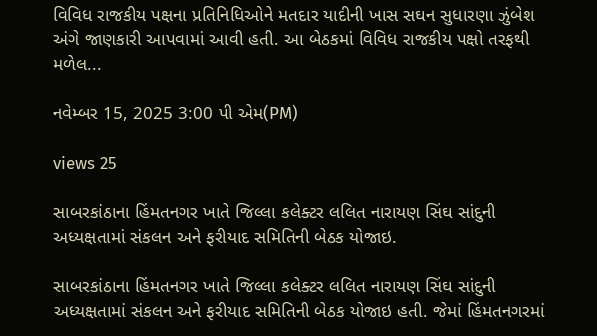વિવિધ રાજકીય પક્ષના પ્રતિનિધિઓને મતદાર યાદીની ખાસ સઘન સુધારણા ઝુંબેશ અંગે જાણકારી આપવામાં આવી હતી. આ બેઠકમાં વિવિધ રાજકીય પક્ષો તરફથી મળેલ...

નવેમ્બર 15, 2025 3:00 પી એમ(PM)

views 25

સાબરકાંઠાના હિંમતનગર ખાતે જિલ્લા કલેક્ટર લલિત નારાયણ સિંઘ સાંદુની અધ્યક્ષતામાં સંકલન અને ફરીયાદ સમિતિની બેઠક યોજાઇ.

સાબરકાંઠાના હિંમતનગર ખાતે જિલ્લા કલેક્ટર લલિત નારાયણ સિંઘ સાંદુની અધ્યક્ષતામાં સંકલન અને ફરીયાદ સમિતિની બેઠક યોજાઇ હતી. જેમાં હિંમતનગરમાં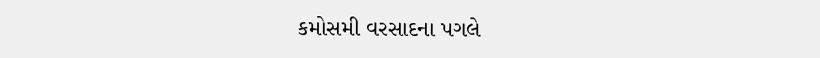કમોસમી વરસાદના પગલે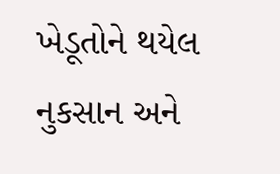ખેડૂતોને થયેલ નુકસાન અને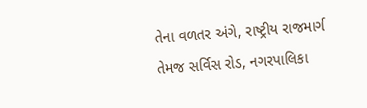તેના વળતર અંગે, રાષ્ટ્રીય રાજમાર્ગ તેમજ સર્વિસ રોડ, નગરપાલિકા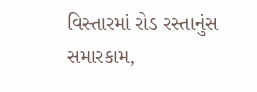વિસ્તારમાં રોડ રસ્તાનુંસ સમારકામ,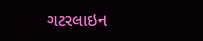ગટરલાઇન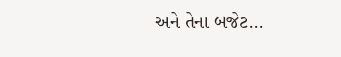અને તેના બજેટ...